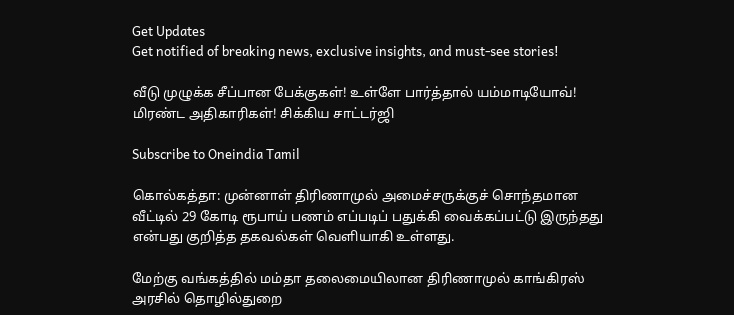Get Updates
Get notified of breaking news, exclusive insights, and must-see stories!

வீடு முழுக்க சீப்பான பேக்குகள்! உள்ளே பார்த்தால் யம்மாடியோவ்! மிரண்ட அதிகாரிகள்! சிக்கிய சாட்டர்ஜி

Subscribe to Oneindia Tamil

கொல்கத்தா: முன்னாள் திரிணாமுல் அமைச்சருக்குச் சொந்தமான வீட்டில் 29 கோடி ரூபாய் பணம் எப்படிப் பதுக்கி வைக்கப்பட்டு இருந்தது என்பது குறித்த தகவல்கள் வெளியாகி உள்ளது.

மேற்கு வங்கத்தில் மம்தா தலைமையிலான திரிணாமுல் காங்கிரஸ் அரசில் தொழில்துறை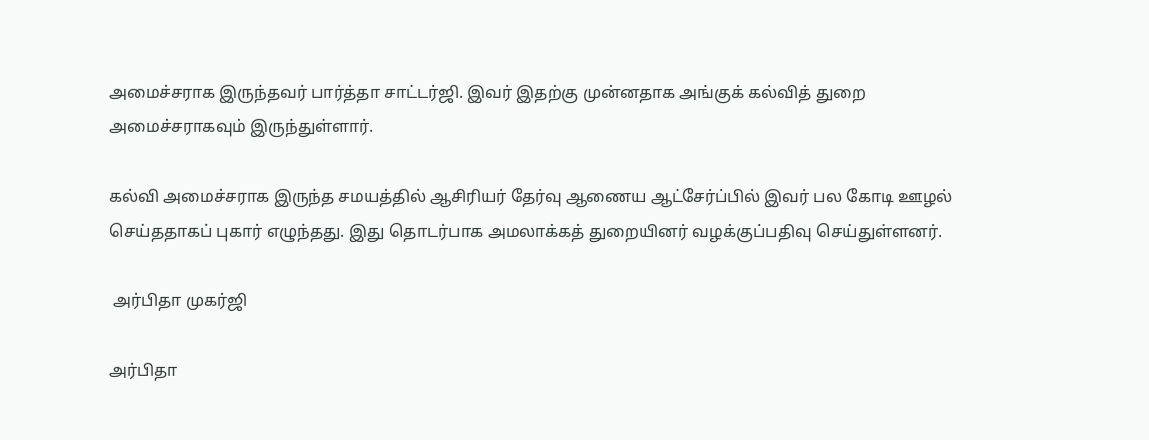அமைச்சராக இருந்தவர் பார்த்தா சாட்டர்ஜி. இவர் இதற்கு முன்னதாக அங்குக் கல்வித் துறை அமைச்சராகவும் இருந்துள்ளார்.

கல்வி அமைச்சராக இருந்த சமயத்தில் ஆசிரியர் தேர்வு ஆணைய ஆட்சேர்ப்பில் இவர் பல கோடி ஊழல் செய்ததாகப் புகார் எழுந்தது. இது தொடர்பாக அமலாக்கத் துறையினர் வழக்குப்பதிவு செய்துள்ளனர்.

 அர்பிதா முகர்ஜி

அர்பிதா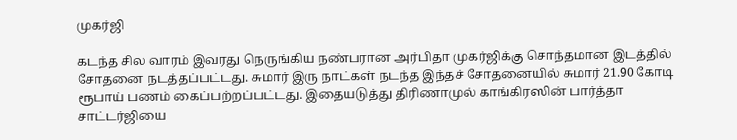முகர்ஜி

கடந்த சில வாரம் இவரது நெருங்கிய நண்பரான அர்பிதா முகர்ஜிக்கு சொந்தமான இடத்தில் சோதனை நடத்தப்பட்டது. சுமார் இரு நாட்கள் நடந்த இந்தச் சோதனையில் சுமார் 21.90 கோடி ரூபாய் பணம் கைப்பற்றப்பட்டது. இதையடுத்து திரிணாமுல் காங்கிரஸின் பார்த்தா சாட்டர்ஜியை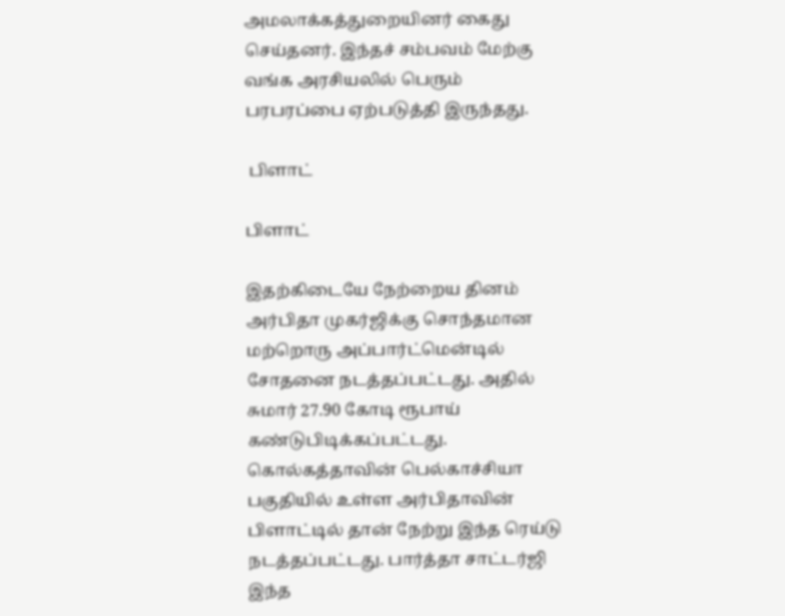அமலாக்கத்துறையினர் கைது செய்தனர். இந்தச் சம்பவம் மேற்கு வங்க அரசியலில் பெரும் பரபரப்பை ஏற்படுத்தி இருந்தது.

 பிளாட்

பிளாட்

இதற்கிடையே நேற்றைய தினம் அர்பிதா முகர்ஜிக்கு சொந்தமான மற்றொரு அப்பார்ட்மென்டில் சோதனை நடத்தப்பட்டது. அதில் சுமார் 27.90 கோடி ரூபாய் கண்டுபிடிக்கப்பட்டது. கொல்கத்தாவின் பெல்காச்சியா பகுதியில் உள்ள அர்பிதாவின் பிளாட்டில் தான் நேற்று இந்த ரெய்டு நடத்தப்பட்டது. பார்த்தா சாட்டர்ஜி இந்த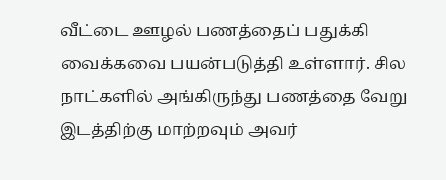வீட்டை ஊழல் பணத்தைப் பதுக்கி வைக்கவை பயன்படுத்தி உள்ளார். சில நாட்களில் அங்கிருந்து பணத்தை வேறு இடத்திற்கு மாற்றவும் அவர்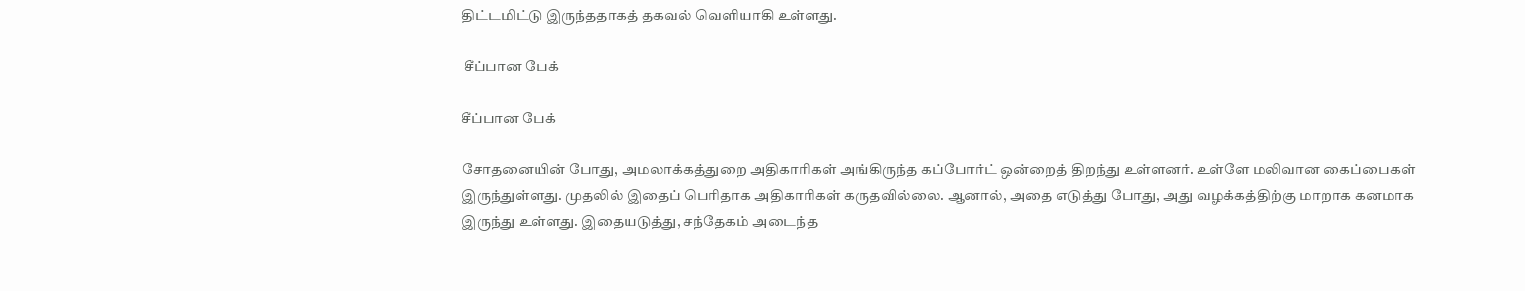திட்டமிட்டு இருந்ததாகத் தகவல் வெளியாகி உள்ளது.

 சீப்பான பேக்

சீப்பான பேக்

சோதனையின் போது, அமலாக்கத்துறை அதிகாரிகள் அங்கிருந்த கப்போர்ட் ஒன்றைத் திறந்து உள்ளனர். உள்ளே மலிவான கைப்பைகள் இருந்துள்ளது. முதலில் இதைப் பெரிதாக அதிகாரிகள் கருதவில்லை. ஆனால், அதை எடுத்து போது, அது வழக்கத்திற்கு மாறாக கனமாக இருந்து உள்ளது. இதையடுத்து, சந்தேகம் அடைந்த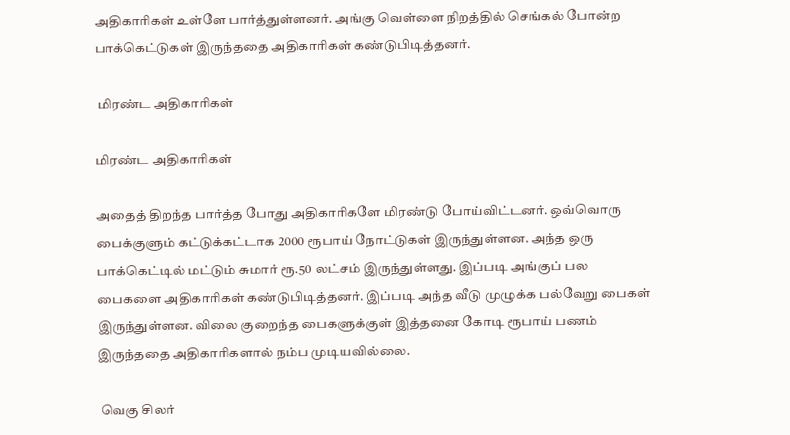அதிகாரிகள் உள்ளே பார்த்துள்ளனர். அங்கு வெள்ளை நிறத்தில் செங்கல் போன்ற பாக்கெட்டுகள் இருந்ததை அதிகாரிகள் கண்டுபிடித்தனர்.

 மிரண்ட அதிகாரிகள்

மிரண்ட அதிகாரிகள்

அதைத் திறந்த பார்த்த போது அதிகாரிகளே மிரண்டு போய்விட்டனர். ஒவ்வொரு பைக்குளும் கட்டுக்கட்டாக 2000 ரூபாய் நோட்டுகள் இருந்துள்ளன. அந்த ஒரு பாக்கெட்டில் மட்டும் சுமார் ரூ.50 லட்சம் இருந்துள்ளது. இப்படி அங்குப் பல பைகளை அதிகாரிகள் கண்டுபிடித்தனர். இப்படி அந்த வீடு முழுக்க பல்வேறு பைகள் இருந்துள்ளன. விலை குறைந்த பைகளுக்குள் இத்தனை கோடி ரூபாய் பணம் இருந்ததை அதிகாரிகளால் நம்ப முடியவில்லை.

 வெகு சிலர்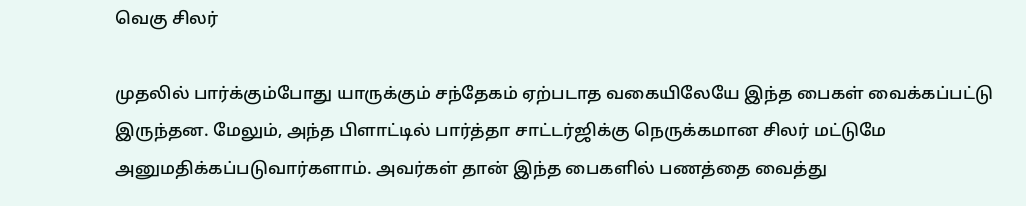வெகு சிலர்

முதலில் பார்க்கும்போது யாருக்கும் சந்தேகம் ஏற்படாத வகையிலேயே இந்த பைகள் வைக்கப்பட்டு இருந்தன. மேலும், அந்த பிளாட்டில் பார்த்தா சாட்டர்ஜிக்கு நெருக்கமான சிலர் மட்டுமே அனுமதிக்கப்படுவார்களாம். அவர்கள் தான் இந்த பைகளில் பணத்தை வைத்து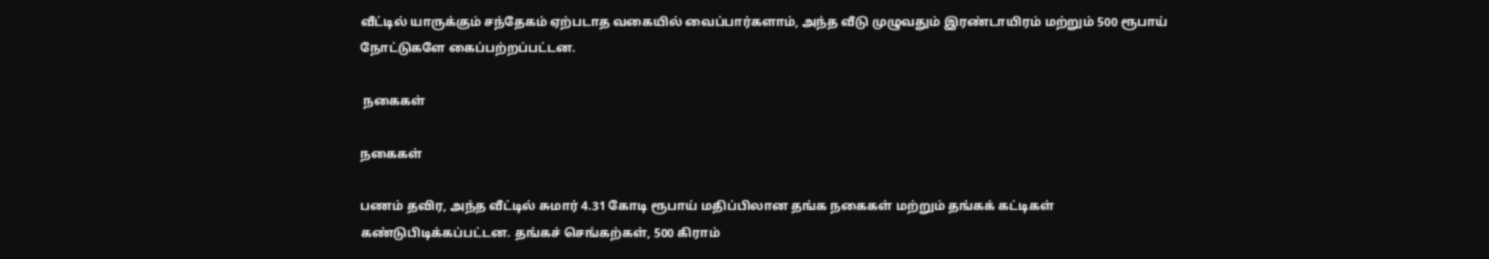வீட்டில் யாருக்கும் சந்தேகம் ஏற்படாத வகையில் வைப்பார்களாம், அந்த வீடு முழுவதும் இரண்டாயிரம் மற்றும் 500 ரூபாய் நோட்டுகளே கைப்பற்றப்பட்டன.

 நகைகள்

நகைகள்

பணம் தவிர, அந்த வீட்டில் சுமார் 4.31 கோடி ரூபாய் மதிப்பிலான தங்க நகைகள் மற்றும் தங்கக் கட்டிகள் கண்டுபிடிக்கப்பட்டன. தங்கச் செங்கற்கள், 500 கிராம்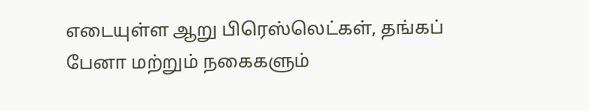எடையுள்ள ஆறு பிரெஸ்லெட்கள், தங்கப் பேனா மற்றும் நகைகளும்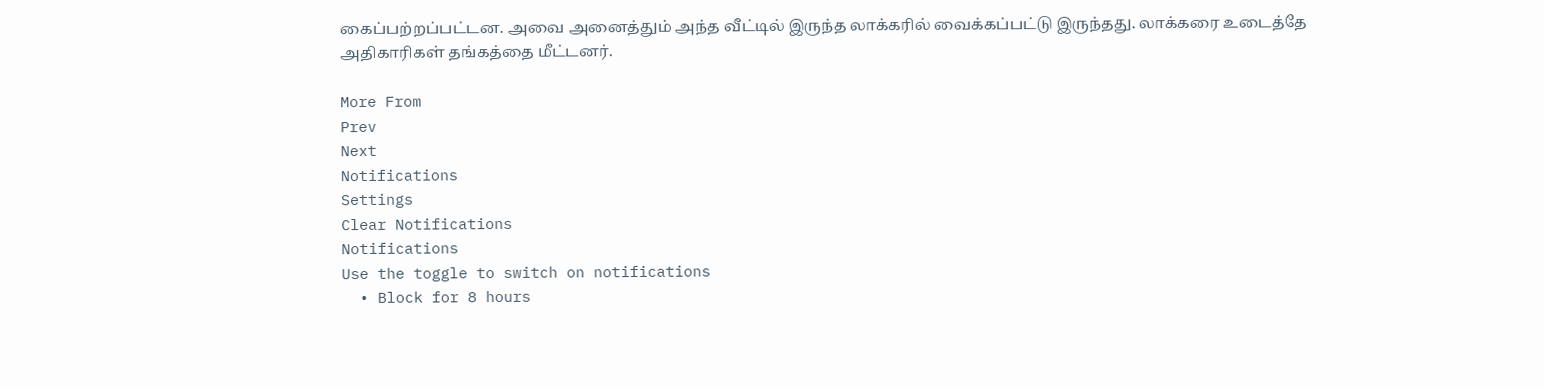கைப்பற்றப்பட்டன. அவை அனைத்தும் அந்த வீட்டில் இருந்த லாக்கரில் வைக்கப்பட்டு இருந்தது. லாக்கரை உடைத்தே அதிகாரிகள் தங்கத்தை மீட்டனர்.

More From
Prev
Next
Notifications
Settings
Clear Notifications
Notifications
Use the toggle to switch on notifications
  • Block for 8 hours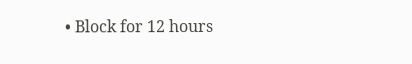• Block for 12 hours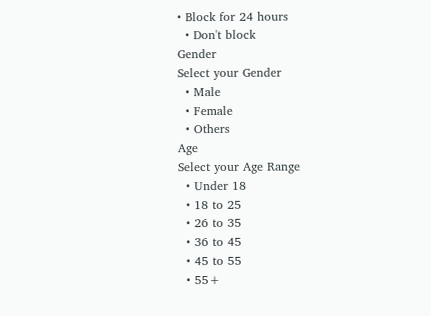• Block for 24 hours
  • Don't block
Gender
Select your Gender
  • Male
  • Female
  • Others
Age
Select your Age Range
  • Under 18
  • 18 to 25
  • 26 to 35
  • 36 to 45
  • 45 to 55
  • 55+